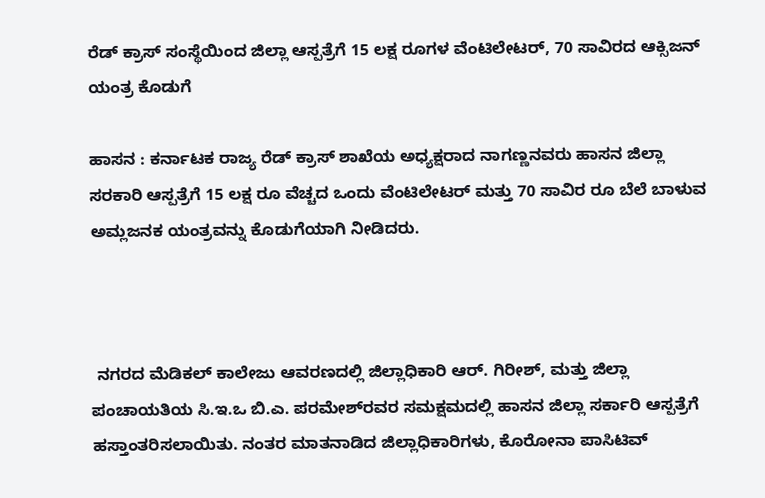ರೆಡ್ ಕ್ರಾಸ್ ಸಂಸ್ಥೆಯಿಂದ ಜಿಲ್ಲಾ ಆಸ್ಪತ್ರೆಗೆ 15 ಲಕ್ಷ ರೂಗಳ ವೆಂಟಿಲೇಟರ್, 70 ಸಾವಿರದ ಆಕ್ಸಿಜನ್ ಯಂತ್ರ ಕೊಡುಗೆ

ಹಾಸನ : ಕರ್ನಾಟಕ ರಾಜ್ಯ ರೆಡ್ ಕ್ರಾಸ್ ಶಾಖೆಯ ಅಧ್ಯಕ್ಷರಾದ ನಾಗಣ್ಣನವರು ಹಾಸನ ಜಿಲ್ಲಾ ಸರಕಾರಿ ಆಸ್ಪತ್ರೆಗೆ 15 ಲಕ್ಷ ರೂ ವೆಚ್ಚದ ಒಂದು ವೆಂಟಿಲೇಟರ್ ಮತ್ತು 70 ಸಾವಿರ ರೂ ಬೆಲೆ ಬಾಳುವ ಅಮ್ಲಜನಕ ಯಂತ್ರವನ್ನು ಕೊಡುಗೆಯಾಗಿ ನೀಡಿದರು.



 ನಗರದ ಮೆಡಿಕಲ್ ಕಾಲೇಜು ಆವರಣದಲ್ಲಿ ಜಿಲ್ಲಾಧಿಕಾರಿ ಆರ್. ಗಿರೀಶ್, ಮತ್ತು ಜಿಲ್ಲಾ ಪಂಚಾಯತಿಯ ಸಿ.ಇ.ಒ ಬಿ.ಎ. ಪರಮೇಶ್‌ರವರ ಸಮಕ್ಷಮದಲ್ಲಿ ಹಾಸನ ಜಿಲ್ಲಾ ಸರ್ಕಾರಿ ಆಸ್ಪತ್ರೆಗೆ ಹಸ್ತಾಂತರಿಸಲಾಯಿತು. ನಂತರ ಮಾತನಾಡಿದ ಜಿಲ್ಲಾಧಿಕಾರಿಗಳು, ಕೊರೋನಾ ಪಾಸಿಟಿವ್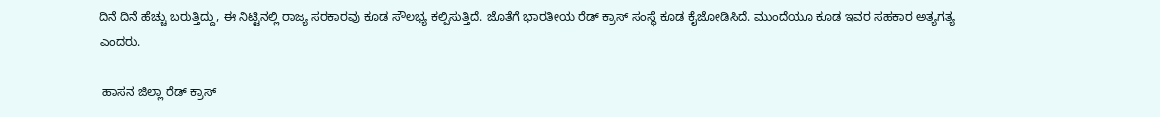ದಿನೆ ದಿನೆ ಹೆಚ್ಚು ಬರುತ್ತಿದ್ದು, ಈ ನಿಟ್ಟಿನಲ್ಲಿ ರಾಜ್ಯ ಸರಕಾರವು ಕೂಡ ಸೌಲಭ್ಯ ಕಲ್ಪಿಸುತ್ತಿದೆ. ಜೊತೆಗೆ ಭಾರತೀಯ ರೆಡ್ ಕ್ರಾಸ್ ಸಂಸ್ಥೆ ಕೂಡ ಕೈಜೋಡಿಸಿದೆ. ಮುಂದೆಯೂ ಕೂಡ ಇವರ ಸಹಕಾರ ಅತ್ಯಗತ್ಯ ಎಂದರು.

 ಹಾಸನ ಜಿಲ್ಲಾ ರೆಡ್ ಕ್ರಾಸ್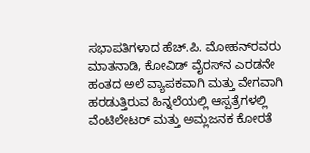ಸಭಾಪತಿಗಳಾದ ಹೆಚ್.ಪಿ. ಮೋಹನ್‌ರವರು ಮಾತನಾಡಿ, ಕೋವಿಡ್ ವೈರಸ್‌ನ ಎರಡನೇ ಹಂತದ ಅಲೆ ವ್ಯಾಪಕವಾಗಿ ಮತ್ತು ವೇಗವಾಗಿ ಹರಡುತ್ತಿರುವ ಹಿನ್ನಲೆಯಲ್ಲಿ ಆಸ್ಪತ್ರೆಗಳಲ್ಲಿ ವೆಂಟಿಲೇಟರ್ ಮತ್ತು ಅಮ್ಲಜನಕ ಕೋರತೆ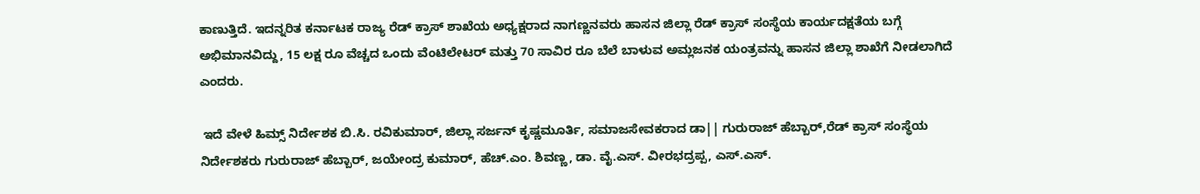ಕಾಣುತ್ತಿದೆ. ಇದನ್ನರಿತ ಕರ್ನಾಟಕ ರಾಜ್ಯ ರೆಡ್ ಕ್ರಾಸ್ ಶಾಖೆಯ ಅಧ್ಯಕ್ಷರಾದ ನಾಗಣ್ಣನವರು ಹಾಸನ ಜಿಲ್ಲಾ ರೆಡ್ ಕ್ರಾಸ್ ಸಂಸ್ಥೆಯ ಕಾರ್ಯದಕ್ಷತೆಯ ಬಗ್ಗೆ ಅಭಿಮಾನವಿದ್ದು, 15 ಲಕ್ಷ ರೂ ವೆಚ್ಚದ ಒಂದು ವೆಂಟಿಲೇಟರ್ ಮತ್ತು 70 ಸಾವಿರ ರೂ ಬೆಲೆ ಬಾಳುವ ಅಮ್ಲಜನಕ ಯಂತ್ರವನ್ನು ಹಾಸನ ಜಿಲ್ಲಾ ಶಾಖೆಗೆ ನೀಡಲಾಗಿದೆ ಎಂದರು.

 ಇದೆ ವೇಳೆ ಹಿಮ್ಸ್ ನಿರ್ದೇಶಕ ಬಿ.ಸಿ. ರವಿಕುಮಾರ್, ಜಿಲ್ಲಾ ಸರ್ಜನ್ ಕೃಷ್ಣಮೂರ್ತಿ, ಸಮಾಜಸೇವಕರಾದ ಡಾ|| ಗುರುರಾಜ್ ಹೆಬ್ಬಾರ್,ರೆಡ್ ಕ್ರಾಸ್ ಸಂಸ್ಥೆಯ ನಿರ್ದೇಶಕರು ಗುರುರಾಜ್ ಹೆಬ್ಬಾರ್, ಜಯೇಂದ್ರ ಕುಮಾರ್, ಹೆಚ್.ಎಂ. ಶಿವಣ್ಣ, ಡಾ. ವೈ.ಎಸ್. ವೀರಭದ್ರಪ್ಪ, ಎಸ್.ಎಸ್.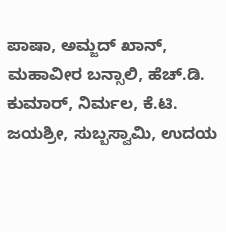ಪಾಷಾ, ಅಮ್ಜದ್ ಖಾನ್, ಮಹಾವೀರ ಬನ್ಸಾಲಿ, ಹೆಚ್.ಡಿ. ಕುಮಾರ್, ನಿರ್ಮಲ, ಕೆ.ಟಿ. ಜಯಶ್ರೀ, ಸುಬ್ಬಸ್ವಾಮಿ, ಉದಯ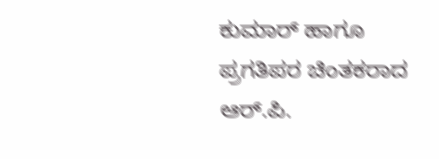ಕುಮಾರ್ ಹಾಗೂ ಪ್ರಗತಿಪರ ಚಿಂತಕರಾದ ಆರ್.ಪಿ.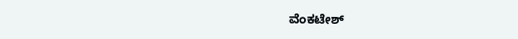ವೆಂಕಟೇಶ್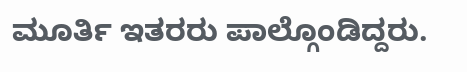ಮೂರ್ತಿ ಇತರರು ಪಾಲ್ಗೊಂಡಿದ್ದರು.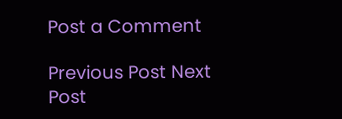Post a Comment

Previous Post Next Post